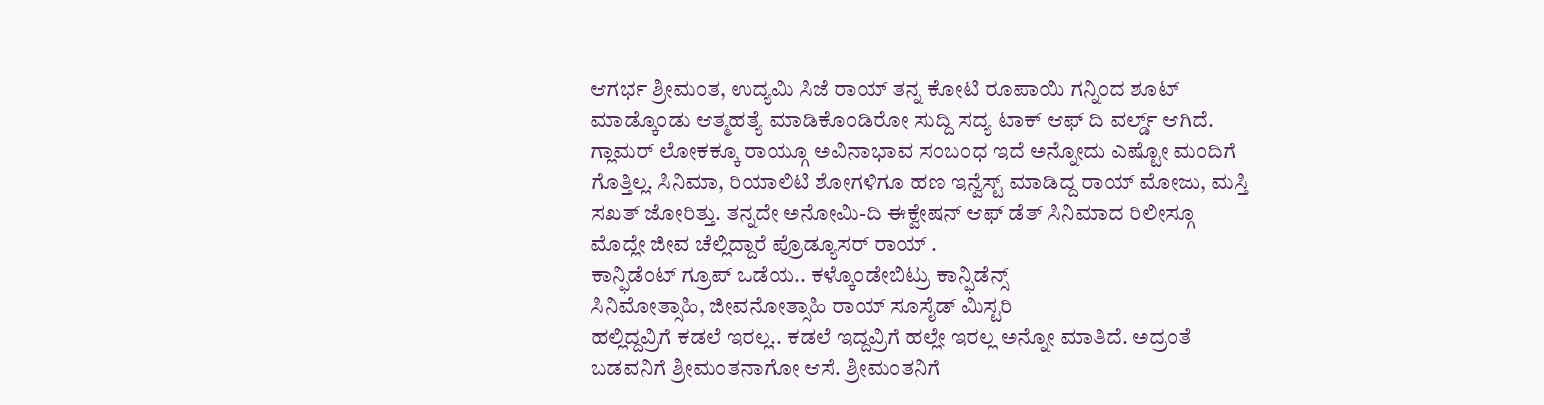ಆಗರ್ಭ ಶ್ರೀಮಂತ, ಉದ್ಯಮಿ ಸಿಜೆ ರಾಯ್ ತನ್ನ ಕೋಟಿ ರೂಪಾಯಿ ಗನ್ನಿಂದ ಶೂಟ್ ಮಾಡ್ಕೊಂಡು ಆತ್ಮಹತ್ಯೆ ಮಾಡಿಕೊಂಡಿರೋ ಸುದ್ದಿ ಸದ್ಯ ಟಾಕ್ ಆಫ್ ದಿ ವರ್ಲ್ಡ್ ಆಗಿದೆ. ಗ್ಲಾಮರ್ ಲೋಕಕ್ಕೂ ರಾಯ್ಗೂ ಅವಿನಾಭಾವ ಸಂಬಂಧ ಇದೆ ಅನ್ನೋದು ಎಷ್ಟೋ ಮಂದಿಗೆ ಗೊತ್ತಿಲ್ಲ. ಸಿನಿಮಾ, ರಿಯಾಲಿಟಿ ಶೋಗಳಿಗೂ ಹಣ ಇನ್ವೆಸ್ಟ್ ಮಾಡಿದ್ದ ರಾಯ್ ಮೋಜು, ಮಸ್ತಿ ಸಖತ್ ಜೋರಿತ್ತು. ತನ್ನದೇ ಅನೋಮಿ-ದಿ ಈಕ್ವೇಷನ್ ಆಫ್ ಡೆತ್ ಸಿನಿಮಾದ ರಿಲೀಸ್ಗೂ ಮೊದ್ಲೇ ಜೀವ ಚೆಲ್ಲಿದ್ದಾರೆ ಪ್ರೊಡ್ಯೂಸರ್ ರಾಯ್ .
ಕಾನ್ಫಿಡೆಂಟ್ ಗ್ರೂಪ್ ಒಡೆಯ.. ಕಳ್ಕೊಂಡೇಬಿಟ್ರು ಕಾನ್ಫಿಡೆನ್ಸ್
ಸಿನಿಮೋತ್ಸಾಹಿ, ಜೀವನೋತ್ಸಾಹಿ ರಾಯ್ ಸೂಸೈಡ್ ಮಿಸ್ಟರಿ
ಹಲ್ಲಿದ್ದವ್ರಿಗೆ ಕಡಲೆ ಇರಲ್ಲ.. ಕಡಲೆ ಇದ್ದವ್ರಿಗೆ ಹಲ್ಲೇ ಇರಲ್ಲ ಅನ್ನೋ ಮಾತಿದೆ. ಅದ್ರಂತೆ ಬಡವನಿಗೆ ಶ್ರೀಮಂತನಾಗೋ ಆಸೆ. ಶ್ರೀಮಂತನಿಗೆ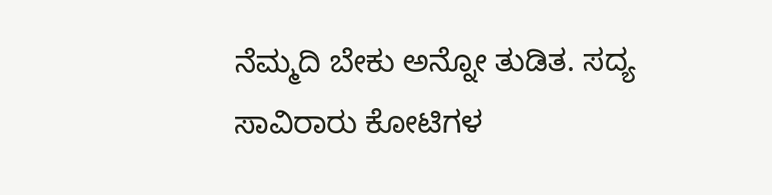ನೆಮ್ಮದಿ ಬೇಕು ಅನ್ನೋ ತುಡಿತ. ಸದ್ಯ ಸಾವಿರಾರು ಕೋಟಿಗಳ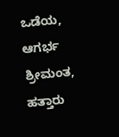ಒಡೆಯ, ಆಗರ್ಭ ಶ್ರೀಮಂತ, ಹತ್ತಾರು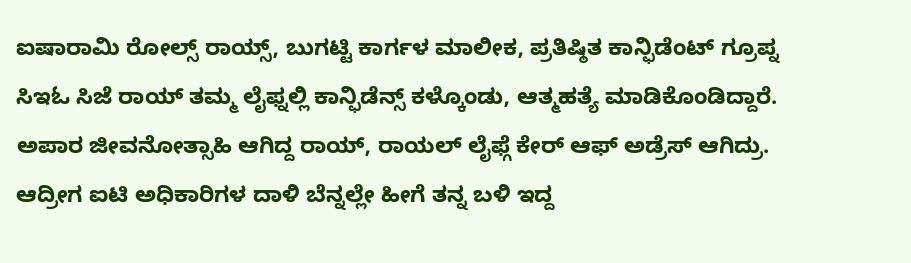ಐಷಾರಾಮಿ ರೋಲ್ಸ್ ರಾಯ್ಸ್, ಬುಗಟ್ಟಿ ಕಾರ್ಗಳ ಮಾಲೀಕ, ಪ್ರತಿಷ್ಠಿತ ಕಾನ್ಫಿಡೆಂಟ್ ಗ್ರೂಪ್ನ ಸಿಇಓ ಸಿಜೆ ರಾಯ್ ತಮ್ಮ ಲೈಫ್ನಲ್ಲಿ ಕಾನ್ಫಿಡೆನ್ಸ್ ಕಳ್ಕೊಂಡು, ಆತ್ಮಹತ್ಯೆ ಮಾಡಿಕೊಂಡಿದ್ದಾರೆ.
ಅಪಾರ ಜೀವನೋತ್ಸಾಹಿ ಆಗಿದ್ದ ರಾಯ್, ರಾಯಲ್ ಲೈಫ್ಗೆ ಕೇರ್ ಆಫ್ ಅಡ್ರೆಸ್ ಆಗಿದ್ರು. ಆದ್ರೀಗ ಐಟಿ ಅಧಿಕಾರಿಗಳ ದಾಳಿ ಬೆನ್ನಲ್ಲೇ ಹೀಗೆ ತನ್ನ ಬಳಿ ಇದ್ದ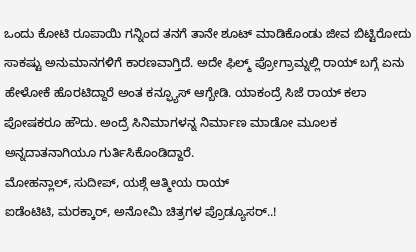ಒಂದು ಕೋಟಿ ರೂಪಾಯಿ ಗನ್ನಿಂದ ತನಗೆ ತಾನೇ ಶೂಟ್ ಮಾಡಿಕೊಂಡು ಜೀವ ಬಿಟ್ಟಿರೋದು ಸಾಕಷ್ಟು ಅನುಮಾನಗಳಿಗೆ ಕಾರಣವಾಗ್ತಿದೆ. ಅದೇ ಫಿಲ್ಮ್ ಪ್ರೋಗ್ರಾಮ್ನಲ್ಲಿ ರಾಯ್ ಬಗ್ಗೆ ಏನು ಹೇಳೋಕೆ ಹೊರಟಿದ್ದಾರೆ ಅಂತ ಕನ್ಫ್ಯೂಸ್ ಆಗ್ಬೇಡಿ. ಯಾಕಂದ್ರೆ ಸಿಜೆ ರಾಯ್ ಕಲಾ ಪೋಷಕರೂ ಹೌದು. ಅಂದ್ರೆ ಸಿನಿಮಾಗಳನ್ನ ನಿರ್ಮಾಣ ಮಾಡೋ ಮೂಲಕ ಅನ್ನದಾತನಾಗಿಯೂ ಗುರ್ತಿಸಿಕೊಂಡಿದ್ದಾರೆ.
ಮೋಹನ್ಲಾಲ್, ಸುದೀಪ್, ಯಶ್ಗೆ ಆತ್ಮೀಯ ರಾಯ್
ಐಡೆಂಟಿಟಿ, ಮರಕ್ಕಾರ್, ಅನೋಮಿ ಚಿತ್ರಗಳ ಪ್ರೊಡ್ಯೂಸರ್..!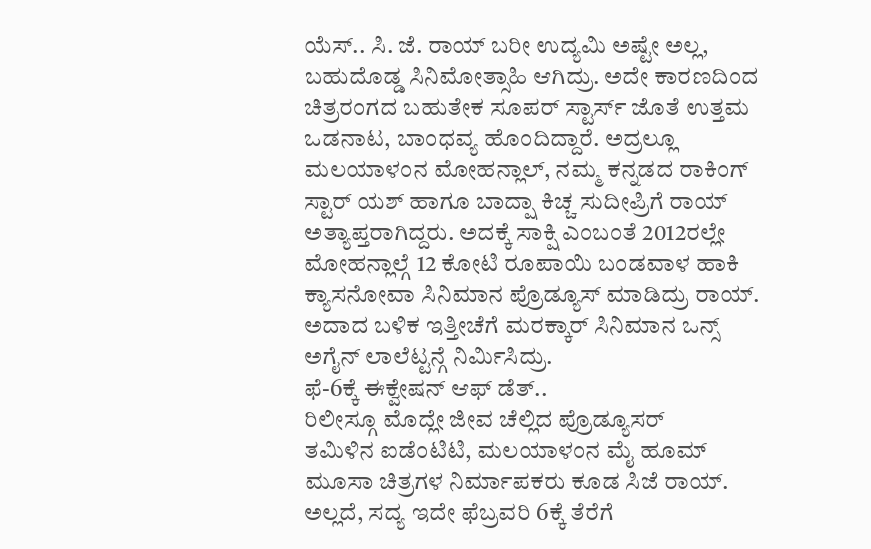ಯೆಸ್.. ಸಿ. ಜೆ. ರಾಯ್ ಬರೀ ಉದ್ಯಮಿ ಅಷ್ಟೇ ಅಲ್ಲ, ಬಹುದೊಡ್ಡ ಸಿನಿಮೋತ್ಸಾಹಿ ಆಗಿದ್ರು. ಅದೇ ಕಾರಣದಿಂದ ಚಿತ್ರರಂಗದ ಬಹುತೇಕ ಸೂಪರ್ ಸ್ಟಾರ್ಸ್ ಜೊತೆ ಉತ್ತಮ ಒಡನಾಟ, ಬಾಂಧವ್ಯ ಹೊಂದಿದ್ದಾರೆ. ಅದ್ರಲ್ಲೂ ಮಲಯಾಳಂನ ಮೋಹನ್ಲಾಲ್, ನಮ್ಮ ಕನ್ನಡದ ರಾಕಿಂಗ್ ಸ್ಟಾರ್ ಯಶ್ ಹಾಗೂ ಬಾದ್ಷಾ ಕಿಚ್ಚ ಸುದೀಪ್ರಿಗೆ ರಾಯ್ ಅತ್ಯಾಪ್ತರಾಗಿದ್ದರು. ಅದಕ್ಕೆ ಸಾಕ್ಷಿ ಎಂಬಂತೆ 2012ರಲ್ಲೇ ಮೋಹನ್ಲಾಲ್ಗೆ 12 ಕೋಟಿ ರೂಪಾಯಿ ಬಂಡವಾಳ ಹಾಕಿ ಕ್ಯಾಸನೋವಾ ಸಿನಿಮಾನ ಪ್ರೊಡ್ಯೂಸ್ ಮಾಡಿದ್ರು ರಾಯ್. ಅದಾದ ಬಳಿಕ ಇತ್ತೀಚೆಗೆ ಮರಕ್ಕಾರ್ ಸಿನಿಮಾನ ಒನ್ಸ್ ಅಗೈನ್ ಲಾಲೆಟ್ಟನ್ಗೆ ನಿರ್ಮಿಸಿದ್ರು.
ಫೆ-6ಕ್ಕೆ ಈಕ್ವೇಷನ್ ಆಫ್ ಡೆತ್..
ರಿಲೀಸ್ಗೂ ಮೊದ್ಲೇ ಜೀವ ಚೆಲ್ಲಿದ ಪ್ರೊಡ್ಯೂಸರ್
ತಮಿಳಿನ ಐಡೆಂಟಿಟಿ, ಮಲಯಾಳಂನ ಮೈ ಹೂಮ್ ಮೂಸಾ ಚಿತ್ರಗಳ ನಿರ್ಮಾಪಕರು ಕೂಡ ಸಿಜೆ ರಾಯ್. ಅಲ್ಲದೆ, ಸದ್ಯ ಇದೇ ಫೆಬ್ರವರಿ 6ಕ್ಕೆ ತೆರೆಗೆ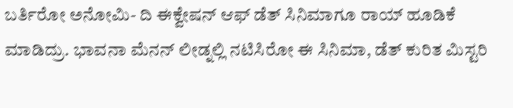ಬರ್ತಿರೋ ಅನೋಮಿ- ದಿ ಈಕ್ವೇಷನ್ ಆಫ್ ಡೆತ್ ಸಿನಿಮಾಗೂ ರಾಯ್ ಹೂಡಿಕೆ ಮಾಡಿದ್ರು. ಭಾವನಾ ಮೆನನ್ ಲೀಡ್ನಲ್ಲಿ ನಟಿಸಿರೋ ಈ ಸಿನಿಮಾ, ಡೆತ್ ಕುರಿತ ಮಿಸ್ಟರಿ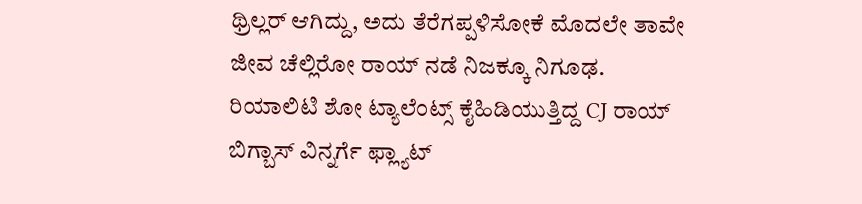ಥ್ರಿಲ್ಲರ್ ಆಗಿದ್ದು, ಅದು ತೆರೆಗಪ್ಪಳಿಸೋಕೆ ಮೊದಲೇ ತಾವೇ ಜೀವ ಚೆಲ್ಲಿರೋ ರಾಯ್ ನಡೆ ನಿಜಕ್ಕೂ ನಿಗೂಢ.
ರಿಯಾಲಿಟಿ ಶೋ ಟ್ಯಾಲೆಂಟ್ಸ್ ಕೈಹಿಡಿಯುತ್ತಿದ್ದ CJ ರಾಯ್
ಬಿಗ್ಬಾಸ್ ವಿನ್ನರ್ಗೆ ಫ್ಲ್ಯಾಟ್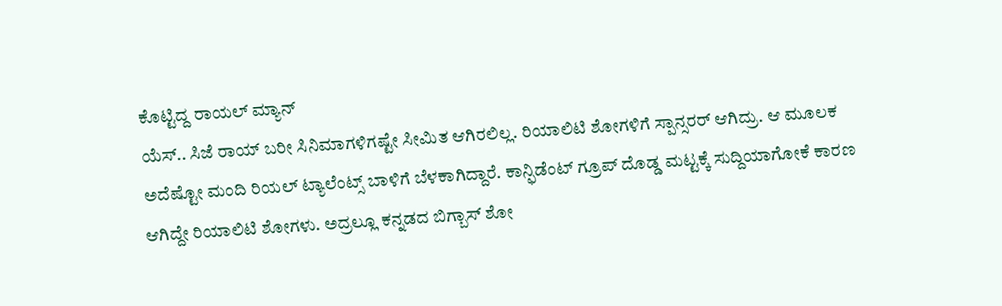ಕೊಟ್ಟಿದ್ದ ರಾಯಲ್ ಮ್ಯಾನ್
ಯೆಸ್.. ಸಿಜೆ ರಾಯ್ ಬರೀ ಸಿನಿಮಾಗಳಿಗಷ್ಟೇ ಸೀಮಿತ ಆಗಿರಲಿಲ್ಲ. ರಿಯಾಲಿಟಿ ಶೋಗಳಿಗೆ ಸ್ಪಾನ್ಸರರ್ ಆಗಿದ್ರು. ಆ ಮೂಲಕ ಅದೆಷ್ಟೋ ಮಂದಿ ರಿಯಲ್ ಟ್ಯಾಲೆಂಟ್ಸ್ ಬಾಳಿಗೆ ಬೆಳಕಾಗಿದ್ದಾರೆ. ಕಾನ್ಫಿಡೆಂಟ್ ಗ್ರೂಪ್ ದೊಡ್ಡ ಮಟ್ಟಕ್ಕೆ ಸುದ್ದಿಯಾಗೋಕೆ ಕಾರಣ ಆಗಿದ್ದೇ ರಿಯಾಲಿಟಿ ಶೋಗಳು. ಅದ್ರಲ್ಲೂ ಕನ್ನಡದ ಬಿಗ್ಬಾಸ್ ಶೋ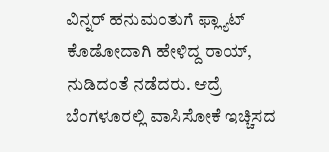ವಿನ್ನರ್ ಹನುಮಂತುಗೆ ಫ್ಲ್ಯಾಟ್ ಕೊಡೋದಾಗಿ ಹೇಳಿದ್ದ ರಾಯ್, ನುಡಿದಂತೆ ನಡೆದರು. ಆದ್ರೆ ಬೆಂಗಳೂರಲ್ಲಿ ವಾಸಿಸೋಕೆ ಇಚ್ಚಿಸದ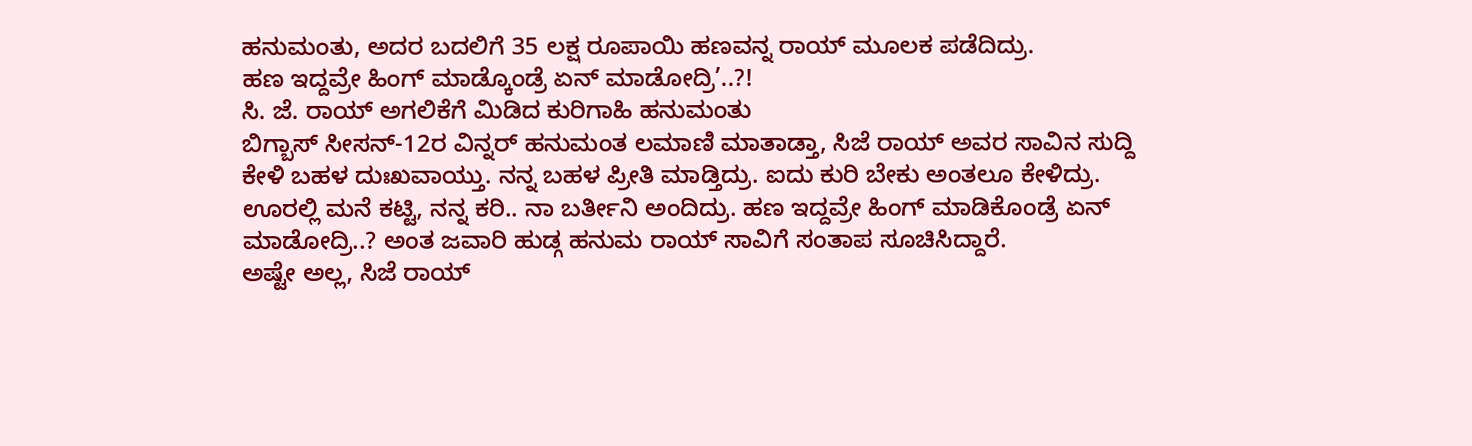ಹನುಮಂತು, ಅದರ ಬದಲಿಗೆ 35 ಲಕ್ಷ ರೂಪಾಯಿ ಹಣವನ್ನ ರಾಯ್ ಮೂಲಕ ಪಡೆದಿದ್ರು.
ಹಣ ಇದ್ದವ್ರೇ ಹಿಂಗ್ ಮಾಡ್ಕೊಂಡ್ರೆ ಏನ್ ಮಾಡೋದ್ರಿ’..?!
ಸಿ. ಜೆ. ರಾಯ್ ಅಗಲಿಕೆಗೆ ಮಿಡಿದ ಕುರಿಗಾಹಿ ಹನುಮಂತು
ಬಿಗ್ಬಾಸ್ ಸೀಸನ್-12ರ ವಿನ್ನರ್ ಹನುಮಂತ ಲಮಾಣಿ ಮಾತಾಡ್ತಾ, ಸಿಜೆ ರಾಯ್ ಅವರ ಸಾವಿನ ಸುದ್ದಿ ಕೇಳಿ ಬಹಳ ದುಃಖವಾಯ್ತು. ನನ್ನ ಬಹಳ ಪ್ರೀತಿ ಮಾಡ್ತಿದ್ರು. ಐದು ಕುರಿ ಬೇಕು ಅಂತಲೂ ಕೇಳಿದ್ರು. ಊರಲ್ಲಿ ಮನೆ ಕಟ್ಟಿ, ನನ್ನ ಕರಿ.. ನಾ ಬರ್ತೀನಿ ಅಂದಿದ್ರು. ಹಣ ಇದ್ದವ್ರೇ ಹಿಂಗ್ ಮಾಡಿಕೊಂಡ್ರೆ ಏನ್ ಮಾಡೋದ್ರಿ..? ಅಂತ ಜವಾರಿ ಹುಡ್ಗ ಹನುಮ ರಾಯ್ ಸಾವಿಗೆ ಸಂತಾಪ ಸೂಚಿಸಿದ್ದಾರೆ.
ಅಷ್ಟೇ ಅಲ್ಲ, ಸಿಜೆ ರಾಯ್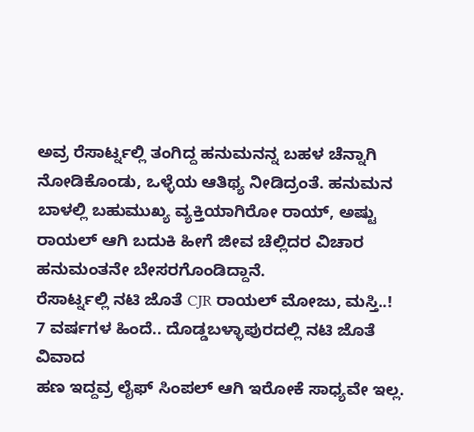ಅವ್ರ ರೆಸಾರ್ಟ್ನಲ್ಲಿ ತಂಗಿದ್ದ ಹನುಮನನ್ನ ಬಹಳ ಚೆನ್ನಾಗಿ ನೋಡಿಕೊಂಡು, ಒಳ್ಳೆಯ ಆತಿಥ್ಯ ನೀಡಿದ್ರಂತೆ. ಹನುಮನ ಬಾಳಲ್ಲಿ ಬಹುಮುಖ್ಯ ವ್ಯಕ್ತಿಯಾಗಿರೋ ರಾಯ್, ಅಷ್ಟು ರಾಯಲ್ ಆಗಿ ಬದುಕಿ ಹೀಗೆ ಜೀವ ಚೆಲ್ಲಿದರ ವಿಚಾರ ಹನುಮಂತನೇ ಬೇಸರಗೊಂಡಿದ್ದಾನೆ.
ರೆಸಾರ್ಟ್ನಲ್ಲಿ ನಟಿ ಜೊತೆ CJR ರಾಯಲ್ ಮೋಜು, ಮಸ್ತಿ..!
7 ವರ್ಷಗಳ ಹಿಂದೆ.. ದೊಡ್ಡಬಳ್ಳಾಪುರದಲ್ಲಿ ನಟಿ ಜೊತೆ ವಿವಾದ
ಹಣ ಇದ್ದವ್ರ ಲೈಫ್ ಸಿಂಪಲ್ ಆಗಿ ಇರೋಕೆ ಸಾಧ್ಯವೇ ಇಲ್ಲ.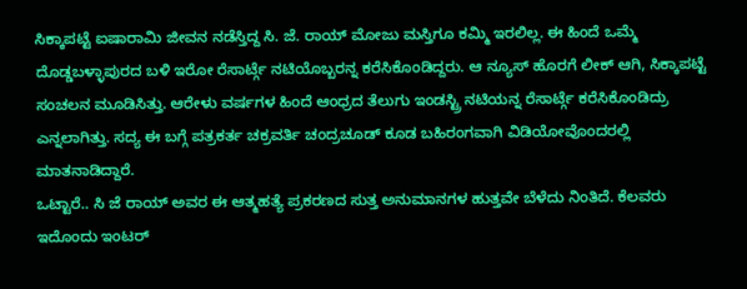ಸಿಕ್ಕಾಪಟ್ಟೆ ಐಷಾರಾಮಿ ಜೀವನ ನಡೆಸ್ತಿದ್ದ ಸಿ. ಜೆ. ರಾಯ್ ಮೋಜು ಮಸ್ತಿಗೂ ಕಮ್ಮಿ ಇರಲಿಲ್ಲ. ಈ ಹಿಂದೆ ಒಮ್ಮೆ ದೊಡ್ಡಬಳ್ಳಾಪುರದ ಬಳಿ ಇರೋ ರೆಸಾರ್ಟ್ಗೆ ನಟಿಯೊಬ್ಬರನ್ನ ಕರೆಸಿಕೊಂಡಿದ್ದರು. ಆ ನ್ಯೂಸ್ ಹೊರಗೆ ಲೀಕ್ ಆಗಿ, ಸಿಕ್ಕಾಪಟ್ಟೆ ಸಂಚಲನ ಮೂಡಿಸಿತ್ತು. ಆರೇಳು ವರ್ಷಗಳ ಹಿಂದೆ ಆಂಧ್ರದ ತೆಲುಗು ಇಂಡಸ್ಟ್ರಿ ನಟಿಯನ್ನ ರೆಸಾರ್ಟ್ಗೆ ಕರೆಸಿಕೊಂಡಿದ್ರು ಎನ್ನಲಾಗಿತ್ತು. ಸದ್ಯ ಈ ಬಗ್ಗೆ ಪತ್ರಕರ್ತ ಚಕ್ರವರ್ತಿ ಚಂದ್ರಚೂಡ್ ಕೂಡ ಬಹಿರಂಗವಾಗಿ ವಿಡಿಯೋವೊಂದರಲ್ಲಿ ಮಾತನಾಡಿದ್ದಾರೆ.
ಒಟ್ಟಾರೆ.. ಸಿ ಜೆ ರಾಯ್ ಅವರ ಈ ಆತ್ಮಹತ್ಯೆ ಪ್ರಕರಣದ ಸುತ್ತ ಅನುಮಾನಗಳ ಹುತ್ತವೇ ಬೆಳೆದು ನಿಂತಿದೆ. ಕೆಲವರು ಇದೊಂದು ಇಂಟರ್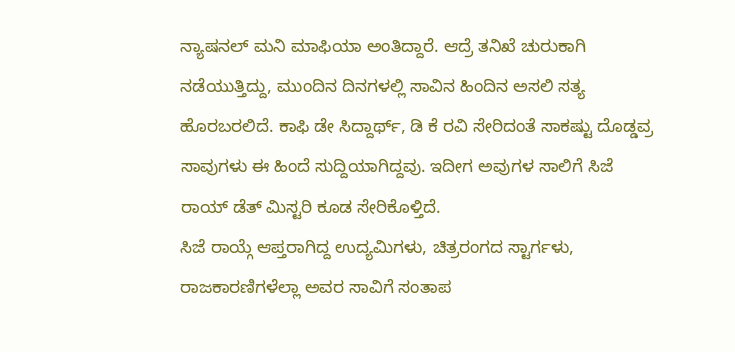ನ್ಯಾಷನಲ್ ಮನಿ ಮಾಫಿಯಾ ಅಂತಿದ್ದಾರೆ. ಆದ್ರೆ ತನಿಖೆ ಚುರುಕಾಗಿ ನಡೆಯುತ್ತಿದ್ದು, ಮುಂದಿನ ದಿನಗಳಲ್ಲಿ ಸಾವಿನ ಹಿಂದಿನ ಅಸಲಿ ಸತ್ಯ ಹೊರಬರಲಿದೆ. ಕಾಫಿ ಡೇ ಸಿದ್ದಾರ್ಥ್, ಡಿ ಕೆ ರವಿ ಸೇರಿದಂತೆ ಸಾಕಷ್ಟು ದೊಡ್ಡವ್ರ ಸಾವುಗಳು ಈ ಹಿಂದೆ ಸುದ್ದಿಯಾಗಿದ್ದವು. ಇದೀಗ ಅವುಗಳ ಸಾಲಿಗೆ ಸಿಜೆ ರಾಯ್ ಡೆತ್ ಮಿಸ್ಟರಿ ಕೂಡ ಸೇರಿಕೊಳ್ತಿದೆ.
ಸಿಜೆ ರಾಯ್ಗೆ ಆಪ್ತರಾಗಿದ್ದ ಉದ್ಯಮಿಗಳು, ಚಿತ್ರರಂಗದ ಸ್ಟಾರ್ಗಳು, ರಾಜಕಾರಣಿಗಳೆಲ್ಲಾ ಅವರ ಸಾವಿಗೆ ಸಂತಾಪ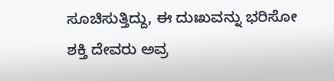ಸೂಚಿಸುತ್ತಿದ್ದು, ಈ ದುಃಖವನ್ನು ಭರಿಸೋ ಶಕ್ತಿ ದೇವರು ಅವ್ರ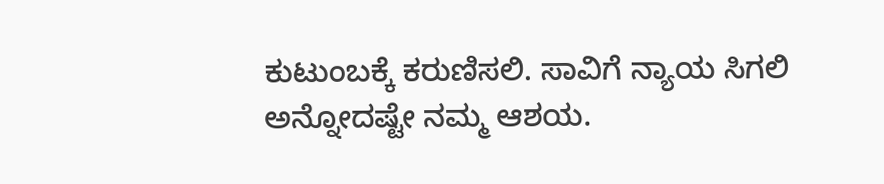ಕುಟುಂಬಕ್ಕೆ ಕರುಣಿಸಲಿ. ಸಾವಿಗೆ ನ್ಯಾಯ ಸಿಗಲಿ ಅನ್ನೋದಷ್ಟೇ ನಮ್ಮ ಆಶಯ.